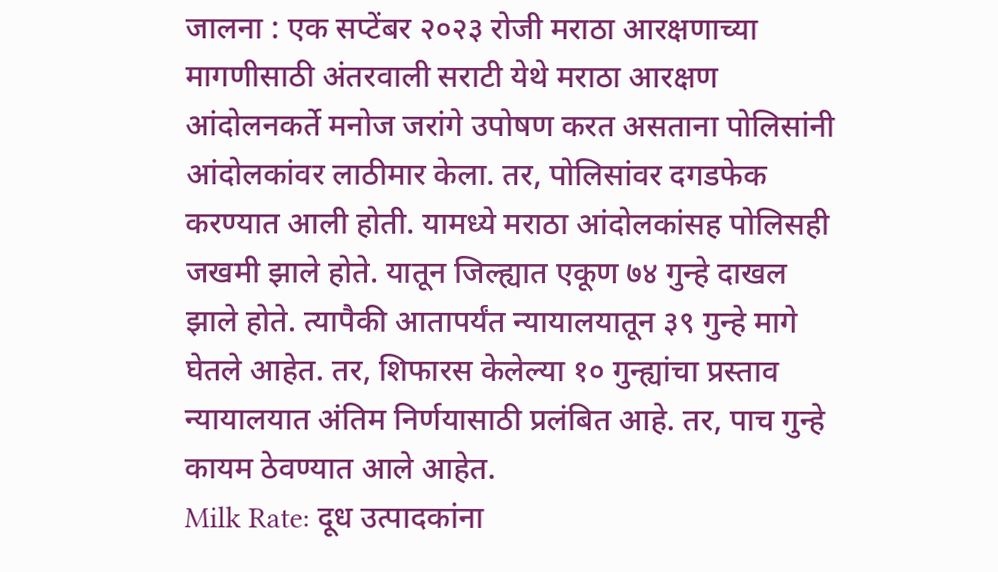जालना : एक सप्टेंबर २०२३ रोजी मराठा आरक्षणाच्या मागणीसाठी अंतरवाली सराटी येथे मराठा आरक्षण आंदोलनकर्ते मनोज जरांगे उपोषण करत असताना पोलिसांनी आंदोलकांवर लाठीमार केला. तर, पोलिसांवर दगडफेक करण्यात आली होती. यामध्ये मराठा आंदोलकांसह पोलिसही जखमी झाले होते. यातून जिल्ह्यात एकूण ७४ गुन्हे दाखल झाले होते. त्यापैकी आतापर्यंत न्यायालयातून ३९ गुन्हे मागे घेतले आहेत. तर, शिफारस केलेल्या १० गुन्ह्यांचा प्रस्ताव न्यायालयात अंतिम निर्णयासाठी प्रलंबित आहे. तर, पाच गुन्हे कायम ठेवण्यात आले आहेत.
Milk Rate: दूध उत्पादकांना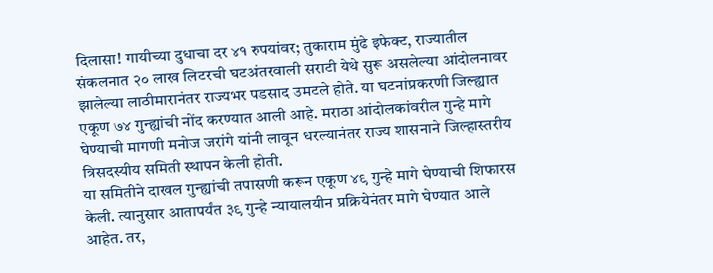दिलासा! गायीच्या दुधाचा दर ४१ रुपयांवर; तुकाराम मुंढे इफेक्ट, राज्यातील संकलनात २० लाख लिटरची घटअंतरवाली सराटी येथे सुरू असलेल्या आंदोलनावर झालेल्या लाठीमारानंतर राज्यभर पडसाद उमटले होते. या घटनांप्रकरणी जिल्ह्यात एकूण ७४ गुन्ह्यांची नोंद करण्यात आली आहे. मराठा आंदोलकांवरील गुन्हे मागे घेण्याची मागणी मनोज जरांगे यांनी लावून धरल्यानंतर राज्य शासनाने जिल्हास्तरीय त्रिसदस्यीय समिती स्थापन केली होती.
या समितीने दाखल गुन्ह्यांची तपासणी करून एकूण ४९ गुन्हे मागे घेण्याची शिफारस केली. त्यानुसार आतापर्यंत ३९ गुन्हे न्यायालयीन प्रक्रियेनंतर मागे घेण्यात आले आहेत. तर,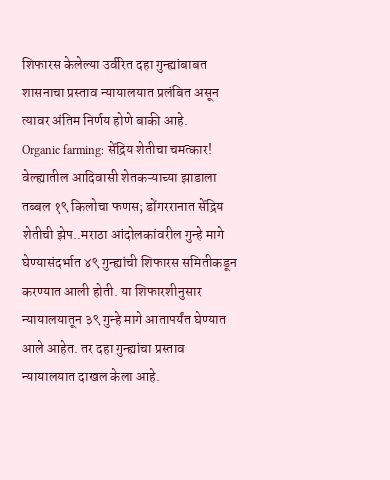शिफारस केलेल्या उर्वरित दहा गुन्ह्यांबाबत शासनाचा प्रस्ताव न्यायालयात प्रलंबित असून त्यावर अंतिम निर्णय होणे बाकी आहे.
Organic farming: सेंद्रिय शेतीचा चमत्कार! वेल्ह्यातील आदिवासी शेतकऱ्याच्या झाडाला तब्बल १९ किलोचा फणस; डोंगररानात सेंद्रिय शेतीची झेप..मराठा आंदोलकांवरील गुन्हे मागे घेण्यासंदर्भात ४९ गुन्ह्यांची शिफारस समितीकडून करण्यात आली होती. या शिफारशीनुसार न्यायालयातून ३९ गुन्हे मागे आतापर्यंत घेण्यात आले आहेत. तर दहा गुन्ह्यांचा प्रस्ताव न्यायालयात दाखल केला आहे.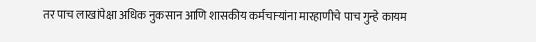तर पाच लाखांपेक्षा अधिक नुकसान आणि शासकीय कर्मचाऱ्यांना मारहाणीचे पाच गुन्हे कायम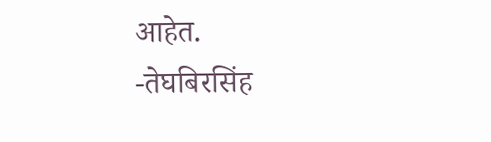आहेत.
-तेघबिरसिंह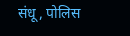संधू, पोलिस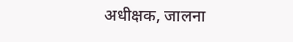अधीक्षक, जालना